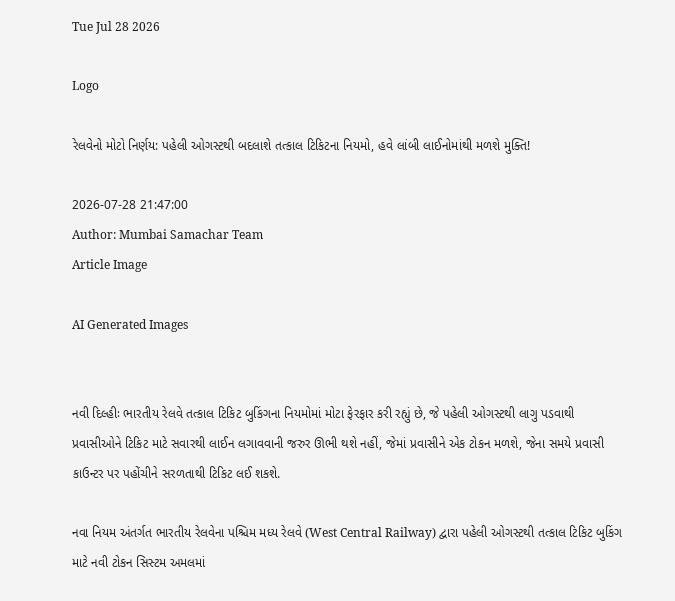Tue Jul 28 2026

Logo

રેલવેનો મોટો નિર્ણય: પહેલી ઓગસ્ટથી બદલાશે તત્કાલ ટિકિટના નિયમો, હવે લાંબી લાઈનોમાંથી મળશે મુક્તિ!

2026-07-28 21:47:00
Author: Mumbai Samachar Team
Article Image

AI Generated Images


નવી દિલ્હીઃ ભારતીય રેલવે તત્કાલ ટિકિટ બુકિંગના નિયમોમાં મોટા ફેરફાર કરી રહ્યું છે, જે પહેલી ઓગસ્ટથી લાગુ પડવાથી પ્રવાસીઓને ટિકિટ માટે સવારથી લાઈન લગાવવાની જરુર ઊભી થશે નહીં, જેમાં પ્રવાસીને એક ટોકન મળશે, જેના સમયે પ્રવાસી કાઉન્ટર પર પહોંચીને સરળતાથી ટિકિટ લઈ શકશે.

નવા નિયમ અંતર્ગત ભારતીય રેલવેના પશ્ચિમ મધ્ય રેલવે (West Central Railway) દ્વારા પહેલી ઓગસ્ટથી તત્કાલ ટિકિટ બુકિંગ માટે નવી ટોકન સિસ્ટમ અમલમાં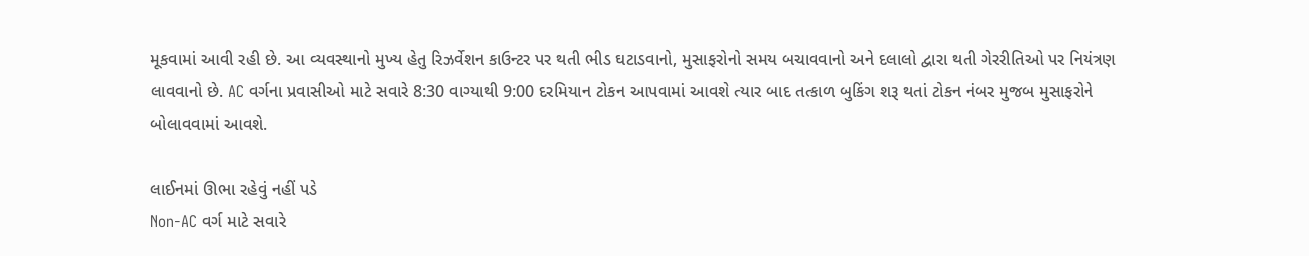મૂકવામાં આવી રહી છે. આ વ્યવસ્થાનો મુખ્ય હેતુ રિઝર્વેશન કાઉન્ટર પર થતી ભીડ ઘટાડવાનો, મુસાફરોનો સમય બચાવવાનો અને દલાલો દ્વારા થતી ગેરરીતિઓ પર નિયંત્રણ લાવવાનો છે. AC વર્ગના પ્રવાસીઓ માટે સવારે 8:30 વાગ્યાથી 9:00 દરમિયાન ટોકન આપવામાં આવશે ત્યાર બાદ તત્કાળ બુકિંગ શરૂ થતાં ટોકન નંબર મુજબ મુસાફરોને બોલાવવામાં આવશે.

લાઈનમાં ઊભા રહેવું નહીં પડે
Non-AC વર્ગ માટે સવારે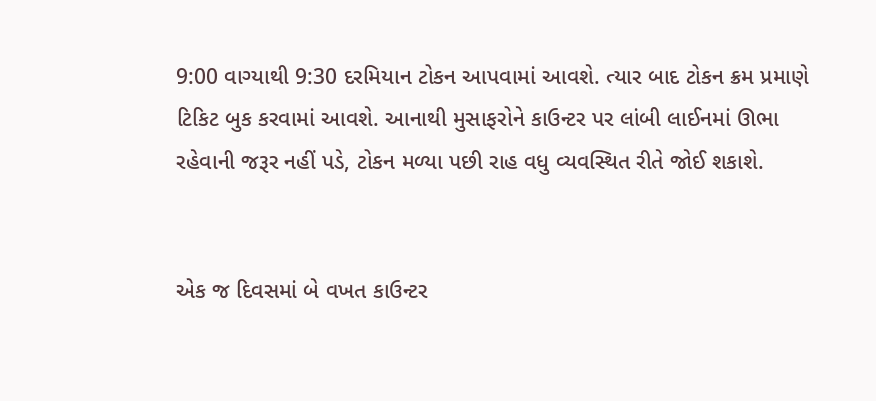9:00 વાગ્યાથી 9:30 દરમિયાન ટોકન આપવામાં આવશે. ત્યાર બાદ ટોકન ક્રમ પ્રમાણે ટિકિટ બુક કરવામાં આવશે. આનાથી મુસાફરોને કાઉન્ટર પર લાંબી લાઈનમાં ઊભા રહેવાની જરૂર નહીં પડે, ટોકન મળ્યા પછી રાહ વધુ વ્યવસ્થિત રીતે જોઈ શકાશે.


એક જ દિવસમાં બે વખત કાઉન્ટર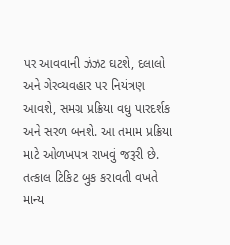પર આવવાની ઝંઝટ ઘટશે, દલાલો અને ગેરવ્યવહાર પર નિયંત્રણ આવશે, સમગ્ર પ્રક્રિયા વધુ પારદર્શક અને સરળ બનશે. આ તમામ પ્રક્રિયા માટે ઓળખપત્ર રાખવું જરૂરી છે. તત્કાલ ટિકિટ બુક કરાવતી વખતે માન્ય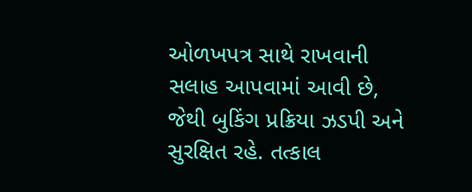ઓળખપત્ર સાથે રાખવાની સલાહ આપવામાં આવી છે, જેથી બુકિંગ પ્રક્રિયા ઝડપી અને સુરક્ષિત રહે. તત્કાલ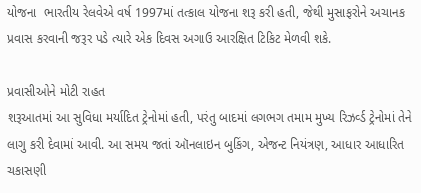યોજના  ભારતીય રેલવેએ વર્ષ 1997માં તત્કાલ યોજના શરૂ કરી હતી, જેથી મુસાફરોને અચાનક પ્રવાસ કરવાની જરૂર પડે ત્યારે એક દિવસ અગાઉ આરક્ષિત ટિકિટ મેળવી શકે.

પ્રવાસીઓને મોટી રાહત
શરૂઆતમાં આ સુવિધા મર્યાદિત ટ્રેનોમાં હતી, પરંતુ બાદમાં લગભગ તમામ મુખ્ય રિઝર્વ્ડ ટ્રેનોમાં તેને લાગુ કરી દેવામાં આવી. આ સમય જતાં ઑનલાઇન બુકિંગ, એજન્ટ નિયંત્રણ, આધાર આધારિત ચકાસણી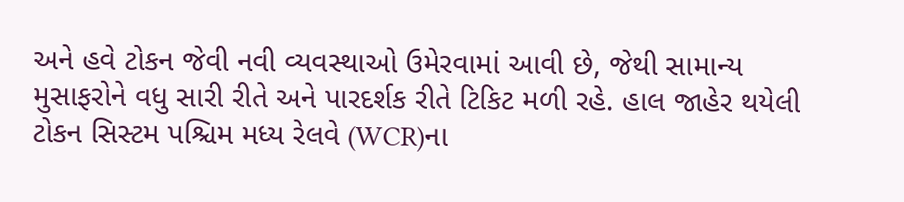અને હવે ટોકન જેવી નવી વ્યવસ્થાઓ ઉમેરવામાં આવી છે, જેથી સામાન્ય મુસાફરોને વધુ સારી રીતે અને પારદર્શક રીતે ટિકિટ મળી રહે. હાલ જાહેર થયેલી ટોકન સિસ્ટમ પશ્ચિમ મધ્ય રેલવે (WCR)ના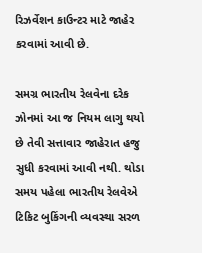રિઝર્વેશન કાઉન્ટર માટે જાહેર કરવામાં આવી છે.

સમગ્ર ભારતીય રેલવેના દરેક ઝોનમાં આ જ નિયમ લાગુ થયો છે તેવી સત્તાવાર જાહેરાત હજુ સુધી કરવામાં આવી નથી. થોડા સમય પહેલા ભારતીય રેલવેએ ટિકિટ બુકિંગની વ્યવસ્થા સરળ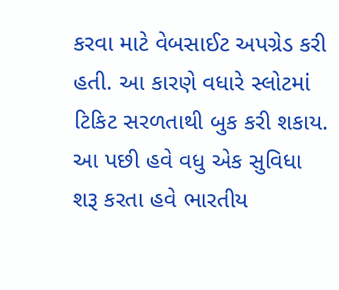કરવા માટે વેબસાઈટ અપગ્રેડ કરી હતી. આ કારણે વધારે સ્લોટમાં ટિકિટ સરળતાથી બુક કરી શકાય. આ પછી હવે વધુ એક સુવિધા શરૂ કરતા હવે ભારતીય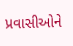પ્રવાસીઓને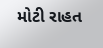મોટી રાહત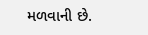મળવાની છે.